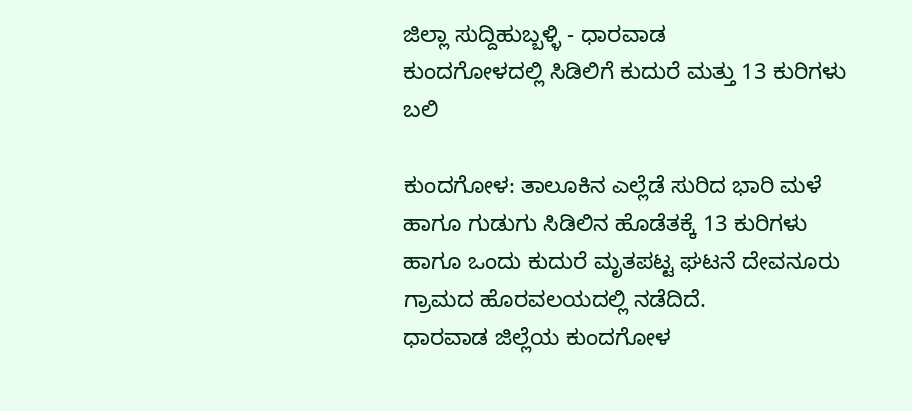ಜಿಲ್ಲಾ ಸುದ್ದಿಹುಬ್ಬಳ್ಳಿ - ಧಾರವಾಡ
ಕುಂದಗೋಳದಲ್ಲಿ ಸಿಡಿಲಿಗೆ ಕುದುರೆ ಮತ್ತು 13 ಕುರಿಗಳು ಬಲಿ

ಕುಂದಗೋಳ: ತಾಲೂಕಿನ ಎಲ್ಲೆಡೆ ಸುರಿದ ಭಾರಿ ಮಳೆ ಹಾಗೂ ಗುಡುಗು ಸಿಡಿಲಿನ ಹೊಡೆತಕ್ಕೆ 13 ಕುರಿಗಳು ಹಾಗೂ ಒಂದು ಕುದುರೆ ಮೃತಪಟ್ಟ ಘಟನೆ ದೇವನೂರು ಗ್ರಾಮದ ಹೊರವಲಯದಲ್ಲಿ ನಡೆದಿದೆ.
ಧಾರವಾಡ ಜಿಲ್ಲೆಯ ಕುಂದಗೋಳ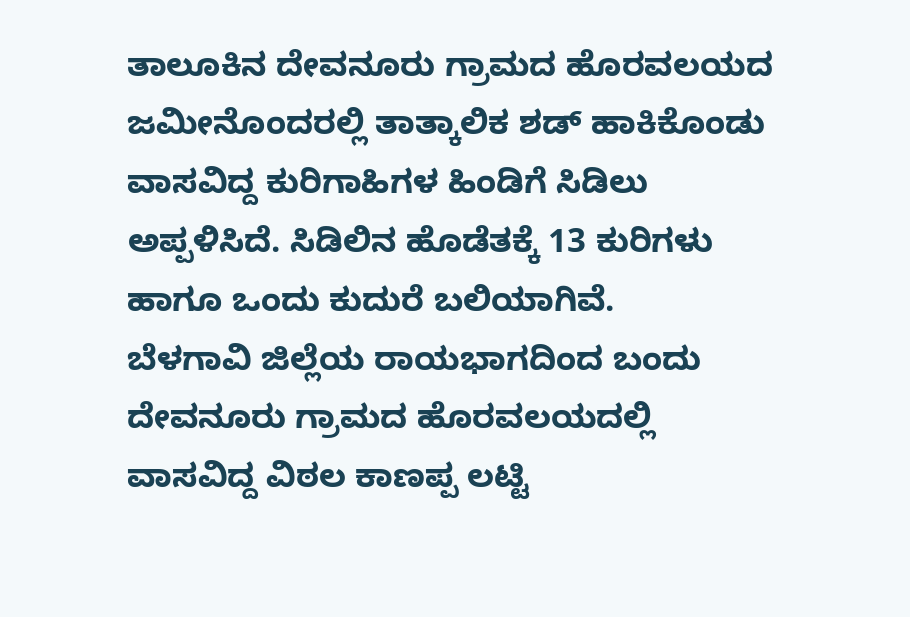ತಾಲೂಕಿನ ದೇವನೂರು ಗ್ರಾಮದ ಹೊರವಲಯದ ಜಮೀನೊಂದರಲ್ಲಿ ತಾತ್ಕಾಲಿಕ ಶಡ್ ಹಾಕಿಕೊಂಡು ವಾಸವಿದ್ದ ಕುರಿಗಾಹಿಗಳ ಹಿಂಡಿಗೆ ಸಿಡಿಲು ಅಪ್ಪಳಿಸಿದೆ. ಸಿಡಿಲಿನ ಹೊಡೆತಕ್ಕೆ 13 ಕುರಿಗಳು ಹಾಗೂ ಒಂದು ಕುದುರೆ ಬಲಿಯಾಗಿವೆ.
ಬೆಳಗಾವಿ ಜಿಲ್ಲೆಯ ರಾಯಭಾಗದಿಂದ ಬಂದು ದೇವನೂರು ಗ್ರಾಮದ ಹೊರವಲಯದಲ್ಲಿ ವಾಸವಿದ್ದ ವಿಠಲ ಕಾಣಪ್ಪ ಲಟ್ಟಿ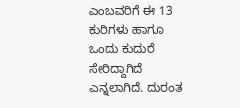ಎಂಬವರಿಗೆ ಈ 13 ಕುರಿಗಳು ಹಾಗೂ ಒಂದು ಕುದುರೆ ಸೇರಿದ್ದಾಗಿದೆ ಎನ್ನಲಾಗಿದೆ. ದುರಂತ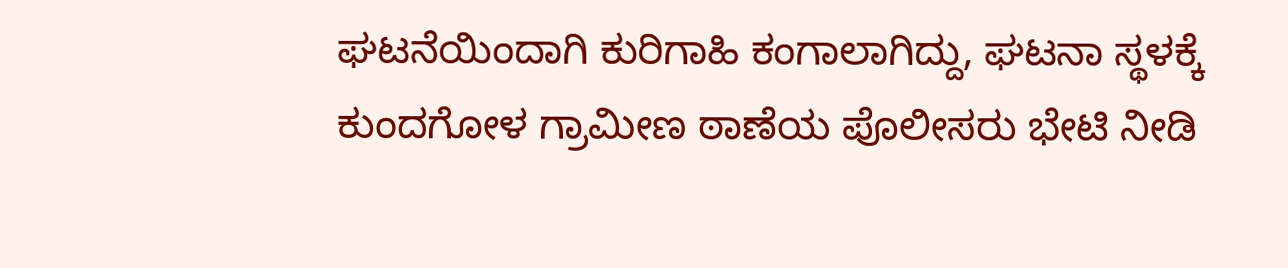ಘಟನೆಯಿಂದಾಗಿ ಕುರಿಗಾಹಿ ಕಂಗಾಲಾಗಿದ್ದು, ಘಟನಾ ಸ್ಥಳಕ್ಕೆ ಕುಂದಗೋಳ ಗ್ರಾಮೀಣ ಠಾಣೆಯ ಪೊಲೀಸರು ಭೇಟಿ ನೀಡಿ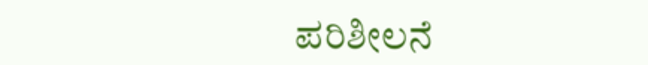ಪರಿಶೀಲನೆ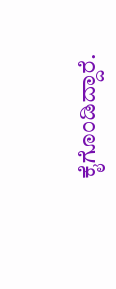ಕೈಗೊಂಡಿದ್ದಾರೆ.